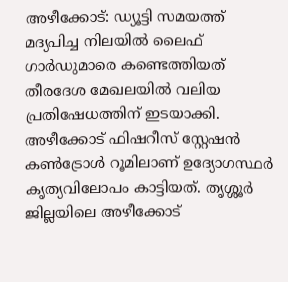അഴീക്കോട്: ഡ്യൂട്ടി സമയത്ത് മദ്യപിച്ച നിലയിൽ ലൈഫ് ഗാർഡുമാരെ കണ്ടെത്തിയത് തീരദേശ മേഖലയിൽ വലിയ പ്രതിഷേധത്തിന് ഇടയാക്കി. അഴീക്കോട് ഫിഷറീസ് സ്റ്റേഷൻ കൺട്രോൾ റൂമിലാണ് ഉദ്യോഗസ്ഥർ കൃത്യവിലോപം കാട്ടിയത്. തൃശ്ശൂർ ജില്ലയിലെ അഴീക്കോട്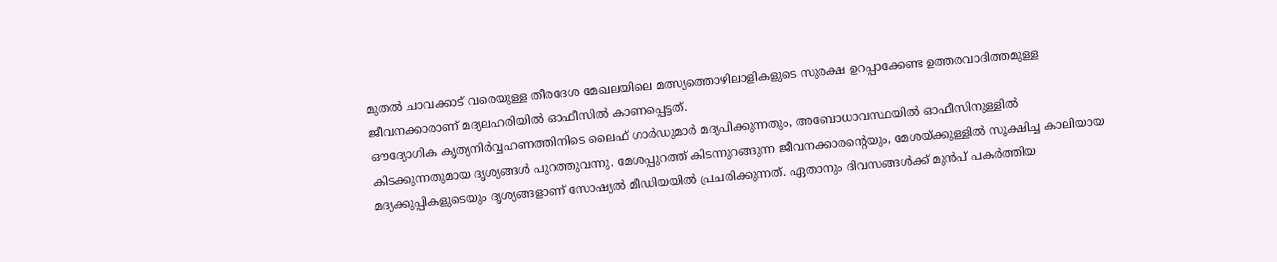മുതൽ ചാവക്കാട് വരെയുള്ള തീരദേശ മേഖലയിലെ മത്സ്യത്തൊഴിലാളികളുടെ സുരക്ഷ ഉറപ്പാക്കേണ്ട ഉത്തരവാദിത്തമുള്ള ജീവനക്കാരാണ് മദ്യലഹരിയിൽ ഓഫീസിൽ കാണപ്പെട്ടത്.
ഔദ്യോഗിക കൃത്യനിർവ്വഹണത്തിനിടെ ലൈഫ് ഗാർഡുമാർ മദ്യപിക്കുന്നതും, അബോധാവസ്ഥയിൽ ഓഫീസിനുള്ളിൽ കിടക്കുന്നതുമായ ദൃശ്യങ്ങൾ പുറത്തുവന്നു. മേശപ്പുറത്ത് കിടന്നുറങ്ങുന്ന ജീവനക്കാരന്റെയും, മേശയ്ക്കുള്ളിൽ സൂക്ഷിച്ച കാലിയായ മദ്യക്കുപ്പികളുടെയും ദൃശ്യങ്ങളാണ് സോഷ്യൽ മീഡിയയിൽ പ്രചരിക്കുന്നത്. ഏതാനും ദിവസങ്ങൾക്ക് മുൻപ് പകർത്തിയ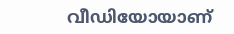വീഡിയോയാണ്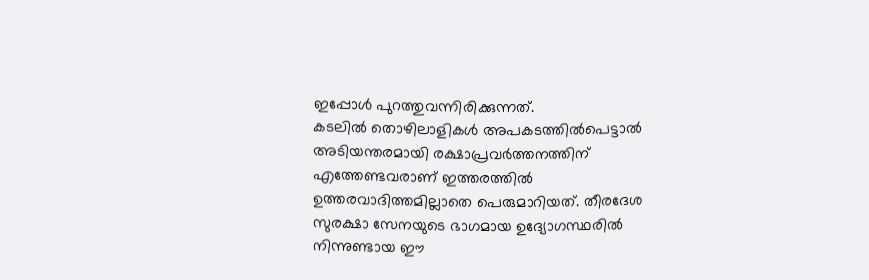ഇപ്പോൾ പുറത്തുവന്നിരിക്കുന്നത്.
കടലിൽ തൊഴിലാളികൾ അപകടത്തിൽപെട്ടാൽ അടിയന്തരമായി രക്ഷാപ്രവർത്തനത്തിന് എത്തേണ്ടവരാണ് ഇത്തരത്തിൽ ഉത്തരവാദിത്തമില്ലാതെ പെരുമാറിയത്. തീരദേശ സുരക്ഷാ സേനയുടെ ഭാഗമായ ഉദ്യോഗസ്ഥരിൽ നിന്നുണ്ടായ ഈ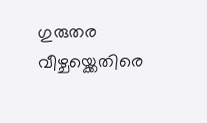ഗുരുതര വീഴ്ചയ്ക്കെതിരെ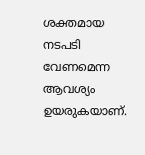ശക്തമായ നടപടി വേണമെന്ന ആവശ്യം ഉയരുകയാണ്.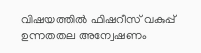വിഷയത്തിൽ ഫിഷറീസ് വകുപ്പ് ഉന്നതതല അന്വേഷണം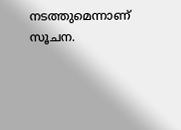നടത്തുമെന്നാണ് സൂചന.